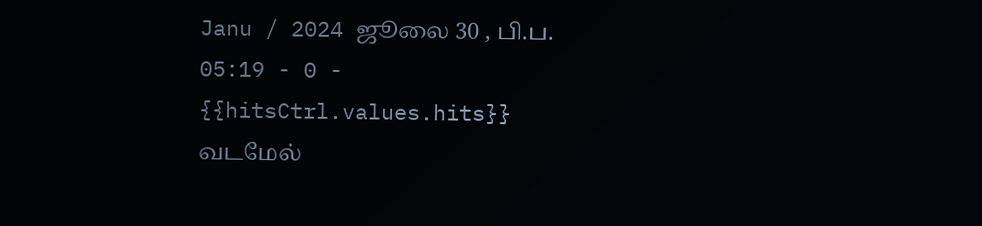Janu / 2024 ஜூலை 30 , பி.ப. 05:19 - 0 - {{hitsCtrl.values.hits}}
வடமேல்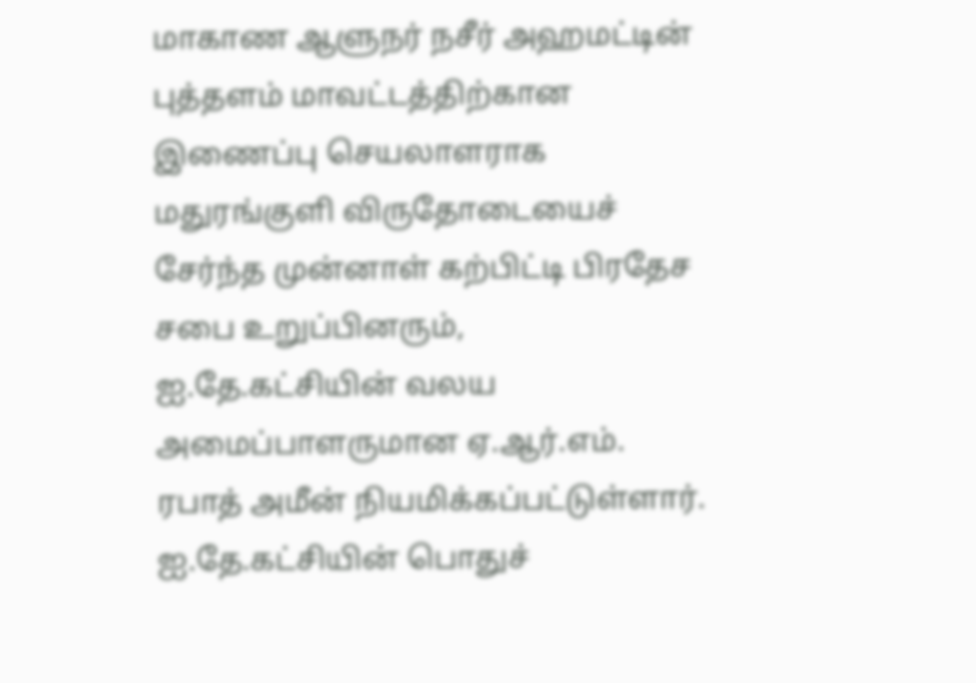மாகாண ஆளுநர் நசீர் அஹமட்டின் புத்தளம் மாவட்டத்திற்கான இணைப்பு செயலாளராக மதுரங்குளி விருதோடையைச் சேர்ந்த முன்னாள் கற்பிட்டி பிரதேச சபை உறுப்பினரும், ஐ.தே.கட்சியின் வலய அமைப்பாளருமான ஏ.ஆர்.எம். ரபாத் அமீன் நியமிக்கப்பட்டுள்ளார்.
ஐ.தே.கட்சியின் பொதுச்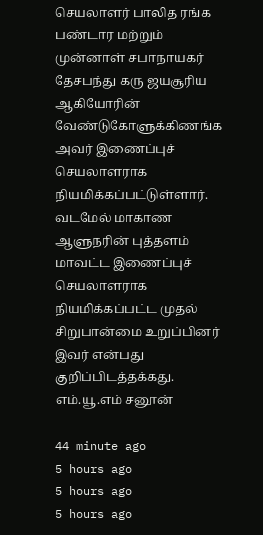செயலாளர் பாலித ரங்க பண்டார மற்றும் முன்னாள் சபாநாயகர் தேசபந்து கரு ஜயசூரிய ஆகியோரின் வேண்டுகோளுக்கிணங்க அவர் இணைப்புச் செயலாளராக நியமிக்கப்பட்டுள்ளார்.
வடமேல் மாகாண ஆளுநரின் புத்தளம் மாவட்ட இணைப்புச் செயலாளராக நியமிக்கப்பட்ட முதல் சிறுபான்மை உறுப்பினர் இவர் என்பது குறிப்பிடத்தக்கது.
எம்.யூ.எம் சனூன்

44 minute ago
5 hours ago
5 hours ago
5 hours ago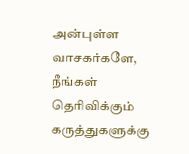அன்புள்ள வாசகர்களே,
நீங்கள் தெரிவிக்கும் கருத்துகளுக்கு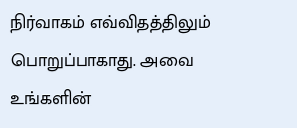நிர்வாகம் எவ்விதத்திலும் பொறுப்பாகாது. அவை உங்களின்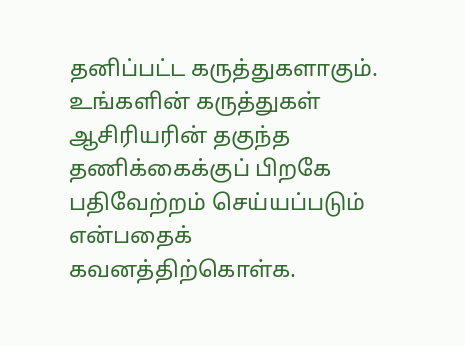தனிப்பட்ட கருத்துகளாகும். உங்களின் கருத்துகள் ஆசிரியரின் தகுந்த தணிக்கைக்குப் பிறகே பதிவேற்றம் செய்யப்படும் என்பதைக் கவனத்திற்கொள்க.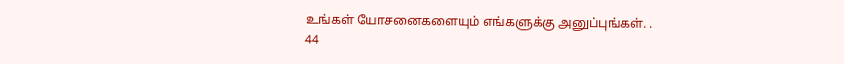உங்கள் யோசனைகளையும் எங்களுக்கு அனுப்புங்கள். .
44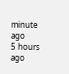minute ago
5 hours ago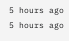5 hours ago
5 hours ago